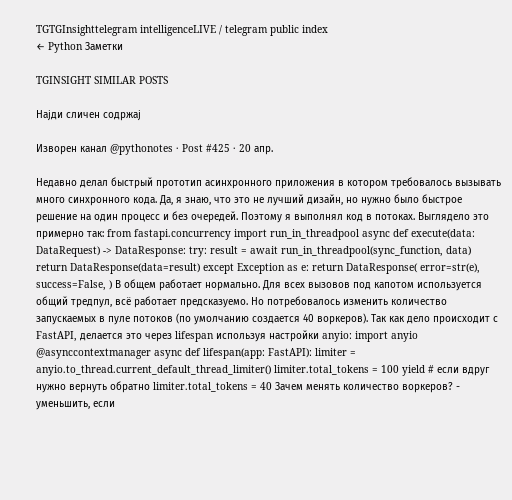TGTGInsighttelegram intelligenceLIVE / telegram public index
← Python Заметки

TGINSIGHT SIMILAR POSTS

Најди сличен содржај

Изворен канал @pythonotes · Post #425 · 20 апр.

Недавно делал быстрый прототип асинхронного приложения в котором требовалось вызывать много синхронного кода. Да, я знаю, что это не лучший дизайн, но нужно было быстрое решение на один процесс и без очередей. Поэтому я выполнял код в потоках. Выглядело это примерно так: from fastapi.concurrency import run_in_threadpool async def execute(data: DataRequest) -> DataResponse: try: result = await run_in_threadpool(sync_function, data) return DataResponse(data=result) except Exception as e: return DataResponse( error=str(e), success=False, ) В общем работает нормально. Для всех вызовов под капотом используется общий тредпул, всё работает предсказуемо. Но потребовалось изменить количество запускаемых в пуле потоков (по умолчанию создается 40 воркеров). Так как дело происходит с FastAPI, делается это через lifespan используя настройки anyio: import anyio @asynccontextmanager async def lifespan(app: FastAPI): limiter = anyio.to_thread.current_default_thread_limiter() limiter.total_tokens = 100 yield # если вдруг нужно вернуть обратно limiter.total_tokens = 40 Зачем менять количество воркеров? - уменьшить, если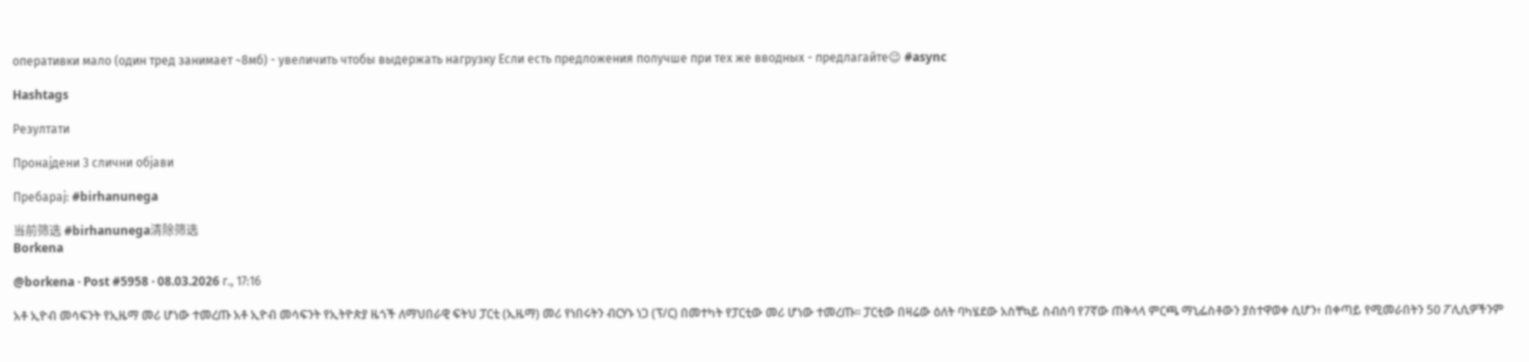оперативки мало (один тред занимает ~8мб) - увеличить чтобы выдержать нагрузку Если есть предложения получше при тех же вводных - предлагайте😉 #async

Hashtags

Резултати

Пронајдени 3 слични објави

Пребарај: #birhanunega

当前筛选 #birhanunega清除筛选
Borkena

@borkena · Post #5958 · 08.03.2026 г., 17:16

አቶ ኢዮብ መሳፍንት የኢዜማ መሪ ሆነው ተመረጡ አቶ ኢዮብ መሳፍንት የኢትዮጵያ ዜጎች ለማህበራዊ ፍትህ ፓርቲ (ኢዜማ) መሪ የነበሩትን ብርሃኑ ነጋ (ፕ/ር) በመተካት የፓርቲው መሪ ሆነው ተመረጡ፡፡ ፓርቲው በዛሬው ዕለት ባካሄደው አስቸኳይ ስብሰባ የ7ኛው ጠቅላላ ምርጫ ማኒፌስቶውን ያስተዋወቀ ሲሆን፥ በቀጣይ የሚመራበትን 50 ፖሊሲዎችንም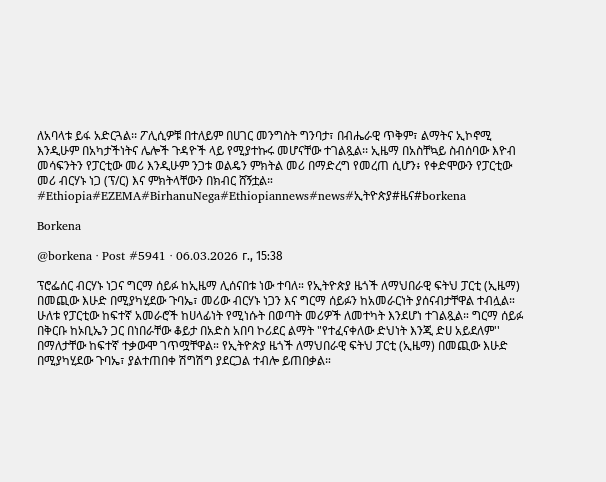ለአባላቱ ይፋ አድርጓል፡፡ ፖሊሲዎቹ በተለይም በሀገር መንግስት ግንባታ፣ በብሔራዊ ጥቅም፣ ልማትና ኢኮኖሚ እንዲሁም በአካታችነትና ሌሎች ጉዳዮች ላይ የሚያተኩሩ መሆናቸው ተገልጿል፡፡ ኢዜማ በአስቸኳይ ስብሰባው እዮብ መሳፍንትን የፓርቲው መሪ እንዲሁም ንጋቱ ወልዴን ምክትል መሪ በማድረግ የመረጠ ሲሆን፥ የቀድሞውን የፓርቲው መሪ ብርሃኑ ነጋ (ፕ/ር) እና ምክትላቸውን በክብር ሸኝቷል። #Ethiopia#EZEMA#BirhanuNega#Ethiopiannews#news#ኢትዮጵያ#ዜና#borkena

Borkena

@borkena · Post #5941 · 06.03.2026 г., 15:38

ፕሮፌሰር ብርሃኑ ነጋና ግርማ ሰይፉ ከኢዜማ ሊሰናበቱ ነው ተባለ። የኢትዮጵያ ዜጎች ለማህበራዊ ፍትህ ፓርቲ (ኢዜማ) በመጪው እሁድ በሚያካሂደው ጉባኤ፣ መሪው ብርሃኑ ነጋን እና ግርማ ሰይፉን ከአመራርነት ያሰናብታቸዋል ተብሏል። ሁለቱ የፓርቲው ከፍተኛ አመራሮች ከሀላፊነት የሚነሱት በወጣት መሪዎች ለመተካት እንደሆነ ተገልጿል። ግርማ ሰይፉ በቅርቡ ከኦቢኤን ጋር በነበራቸው ቆይታ በአድስ አበባ ኮሪደር ልማት "የተፈናቀለው ድህነት እንጂ ድሀ አይደለም'' በማለታቸው ከፍተኛ ተቃውሞ ገጥሟቸዋል። የኢትዮጵያ ዜጎች ለማህበራዊ ፍትህ ፓርቲ (ኢዜማ) በመጪው እሁድ በሚያካሂደው ጉባኤ፣ ያልተጠበቀ ሽግሽግ ያደርጋል ተብሎ ይጠበቃል።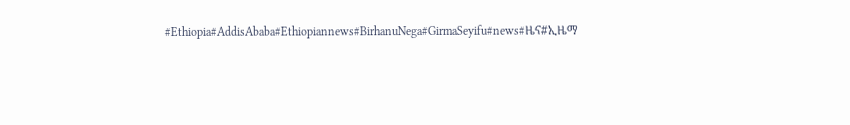#Ethiopia#AddisAbaba#Ethiopiannews#BirhanuNega#GirmaSeyifu#news#ዜና#ኢዜማ